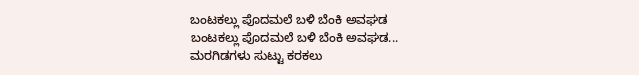ಬಂಟಕಲ್ಲು ಪೊದಮಲೆ ಬಳಿ ಬೆಂಕಿ ಅವಘಡ
ಬಂಟಕಲ್ಲು ಪೊದಮಲೆ ಬಳಿ ಬೆಂಕಿ ಅವಘಡ... ಮರಗಿಡಗಳು ಸುಟ್ಟು ಕರಕಲು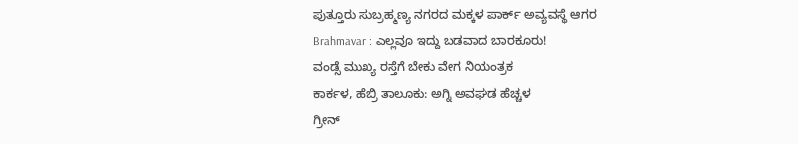ಪುತ್ತೂರು ಸುಬ್ರಹ್ಮಣ್ಯ ನಗರದ ಮಕ್ಕಳ ಪಾರ್ಕ್ ಅವ್ಯವಸ್ಥೆ ಆಗರ
Brahmavar : ಎಲ್ಲವೂ ಇದ್ದು ಬಡವಾದ ಬಾರಕೂರು!
ವಂಡ್ಸೆ ಮುಖ್ಯ ರಸ್ತೆಗೆ ಬೇಕು ವೇಗ ನಿಯಂತ್ರಕ
ಕಾರ್ಕಳ, ಹೆಬ್ರಿ ತಾಲೂಕು: ಅಗ್ನಿ ಅವಘಡ ಹೆಚ್ಚಳ
ಗ್ರೀನ್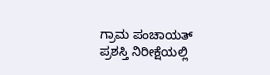ಗ್ರಾಮ ಪಂಚಾಯತ್ ಪ್ರಶಸ್ತಿ ನಿರೀಕ್ಷೆಯಲ್ಲಿ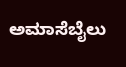ಅಮಾಸೆಬೈಲು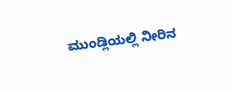ಮುಂಡ್ಲಿಯಲ್ಲಿ ನೀರಿನ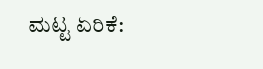ಮಟ್ಟ ಏರಿಕೆ: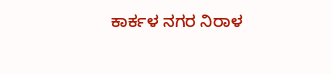ಕಾರ್ಕಳ ನಗರ ನಿರಾಳ